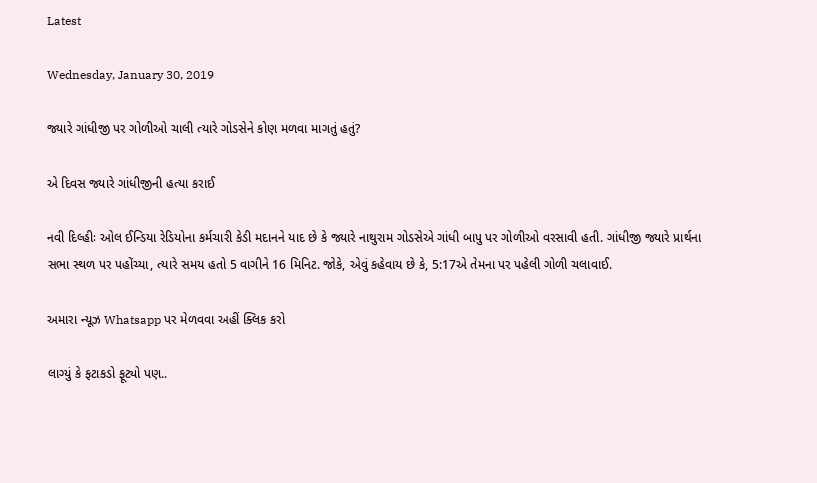Latest

Wednesday, January 30, 2019

જ્યારે ગાંધીજી પર ગોળીઓ ચાલી ત્યારે ગોડસેને કોણ મળવા માગતું હતું?

એ દિવસ જ્યારે ગાંધીજીની હત્યા કરાઈ

નવી દિલ્હીઃ ઓલ ઈન્ડિયા રેડિયોના કર્મચારી કેડી મદાનને યાદ છે કે જ્યારે નાથુરામ ગોડસેએ ગાંધી બાપુ પર ગોળીઓ વરસાવી હતી. ગાંધીજી જ્યારે પ્રાર્થના સભા સ્થળ પર પહોંચ્યા, ત્યારે સમય હતો 5 વાગીને 16 મિનિટ. જોકે, એવું કહેવાય છે કે, 5:17એ તેમના પર પહેલી ગોળી ચલાવાઈ.

અમારા ન્યૂઝ Whatsapp પર મેળવવા અહીં ક્લિક કરો

લાગ્યું કે ફટાકડો ફૂટ્યો પણ..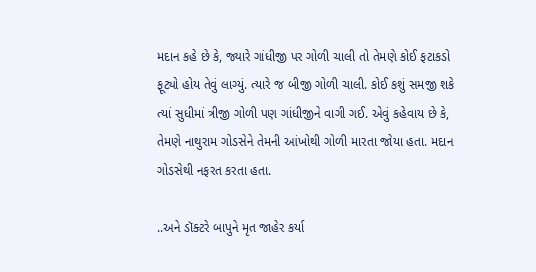મદાન કહે છે કે, જ્યારે ગાંધીજી પર ગોળી ચાલી તો તેમણે કોઈ ફટાકડો ફૂટ્યો હોય તેવું લાગ્યું. ત્યારે જ બીજી ગોળી ચાલી. કોઈ કશું સમજી શકે ત્યાં સુધીમાં ત્રીજી ગોળી પણ ગાંધીજીને વાગી ગઈ. એવું કહેવાય છે કે, તેમણે નાથુરામ ગોડસેને તેમની આંખોથી ગોળી મારતા જોયા હતા. મદાન ગોડસેથી નફરત કરતા હતા.

..અને ડૉક્ટરે બાપુને મૃત જાહેર કર્યા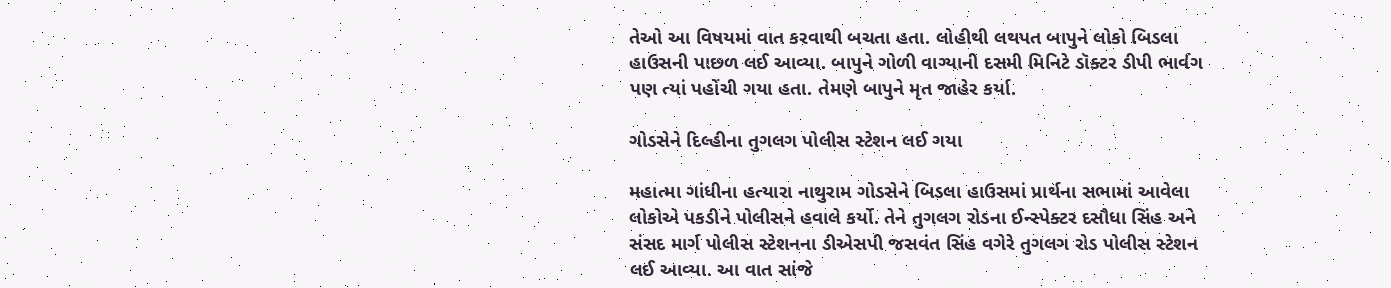તેઓ આ વિષયમાં વાત કરવાથી બચતા હતા. લોહીથી લથપત બાપુને લોકો બિડલા હાઉસની પાછળ લઈ આવ્યા. બાપુને ગોળી વાગ્યાની દસમી મિનિટે ડૉક્ટર ડીપી ભાર્વગ પણ ત્યાં પહોંચી ગયા હતા. તેમણે બાપુને મૃત જાહેર કર્યા.

ગોડસેને દિલ્હીના તુગલગ પોલીસ સ્ટેશન લઈ ગયા

મહાત્મા ગાંધીના હત્યારા નાથુરામ ગોડસેને બિડલા હાઉસમાં પ્રાર્થના સભામાં આવેલા લોકોએ પકડીને પોલીસને હવાલે કર્યો. તેને તુગલગ રોડના ઈન્સ્પેક્ટર દસૌધા સિંહ અને સંસદ માર્ગ પોલીસ સ્ટેશનના ડીએસપી જસવંત સિંહ વગેરે તુગલગ રોડ પોલીસ સ્ટેશન લઈ આવ્યા. આ વાત સાંજે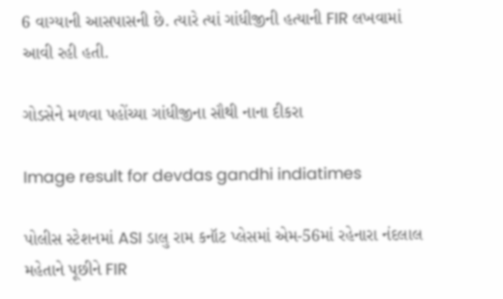6 વાગ્યાની આસપાસની છે. ત્યારે ત્યાં ગાંધીજીની હત્યાની FIR લખવામાં આવી રહી હતી.

ગોડસેને મળવા પહોંચ્યા ગાંધીજીના સૌથી નાના દીકરા

Image result for devdas gandhi indiatimes

પોલીસ સ્ટેશનમાં ASI ડાલુ રામ કનૉટ પ્લેસમાં એમ-56માં રહેનારા નંદલાલ મહેતાને પૂછીને FIR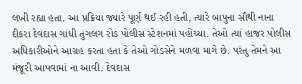લખી રહ્યા હતા. આ પ્રક્રિયા જ્યારે પૂર્ણ થઈ રહી હતી, ત્યારે બાપુના સૌથી નાના દીકરા દેવદાસ ગાંધી તુગલગ રોડ પોલીસ સ્ટેશનમાં પહોંચ્યા. તેઓ ત્યાં હાજર પોલીસ અધિકારીઓને આગ્રહ કરતા હતા કે તેઓ ગોડસેને મળવા માગે છે. પરંતુ તેમને આ મંજૂરી આપવામાં ના આવી. દેવદાસ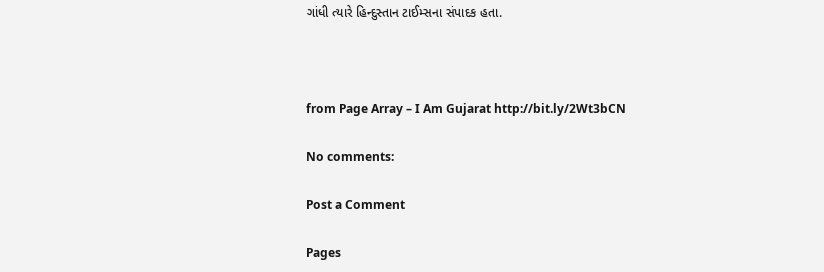ગાંધી ત્યારે હિન્દુસ્તાન ટાઈમ્સના સંપાદક હતા.



from Page Array – I Am Gujarat http://bit.ly/2Wt3bCN

No comments:

Post a Comment

Pages